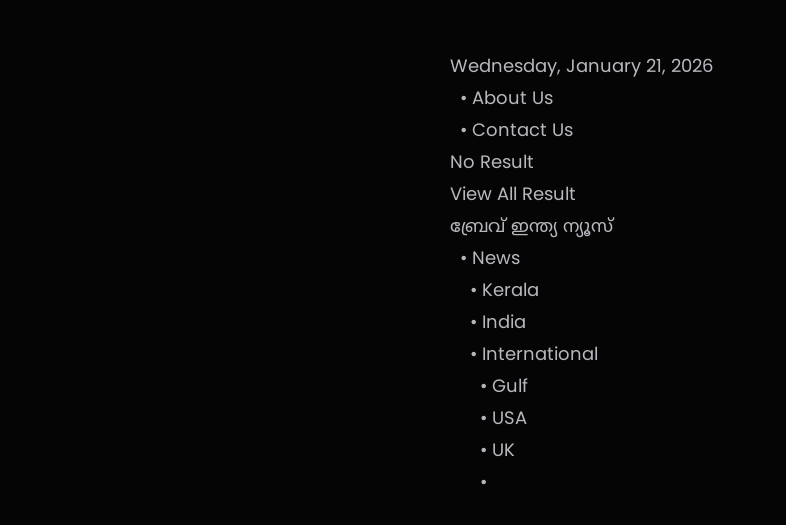Wednesday, January 21, 2026
  • About Us
  • Contact Us
No Result
View All Result
ബ്രേവ് ഇന്ത്യ ന്യൂസ്
  • News
    • Kerala
    • India
    • International
      • Gulf
      • USA
      • UK
      •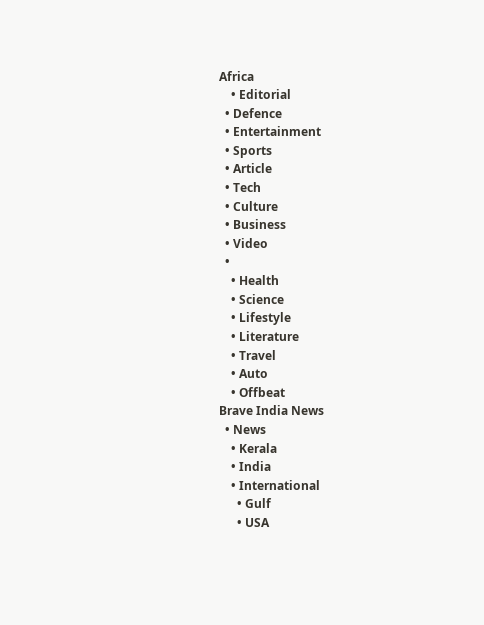Africa
    • Editorial
  • Defence
  • Entertainment
  • Sports
  • Article
  • Tech
  • Culture
  • Business
  • Video
  •
    • Health
    • Science
    • Lifestyle
    • Literature
    • Travel
    • Auto
    • Offbeat
Brave India News
  • News
    • Kerala
    • India
    • International
      • Gulf
      • USA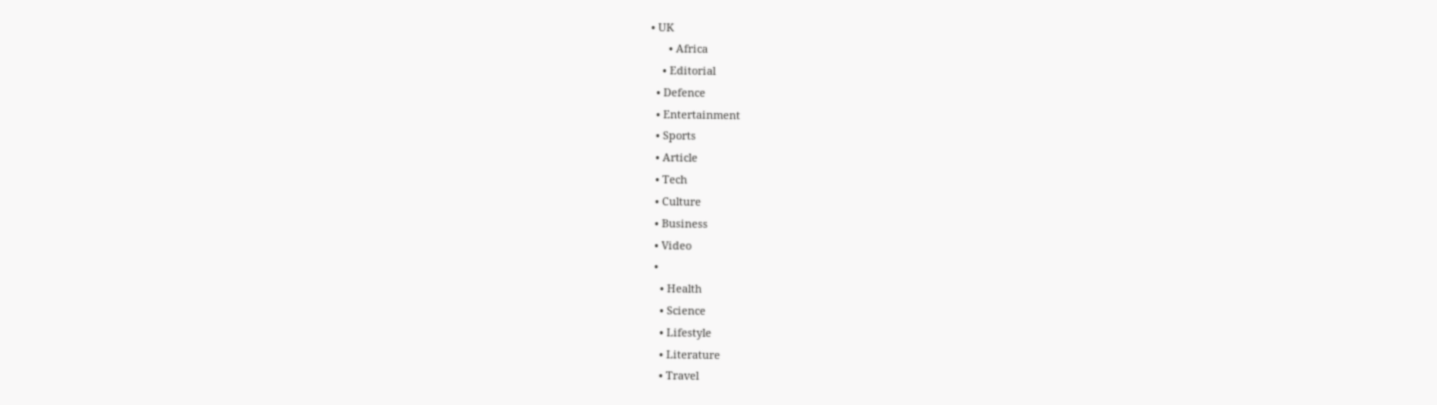• UK
      • Africa
    • Editorial
  • Defence
  • Entertainment
  • Sports
  • Article
  • Tech
  • Culture
  • Business
  • Video
  •
    • Health
    • Science
    • Lifestyle
    • Literature
    • Travel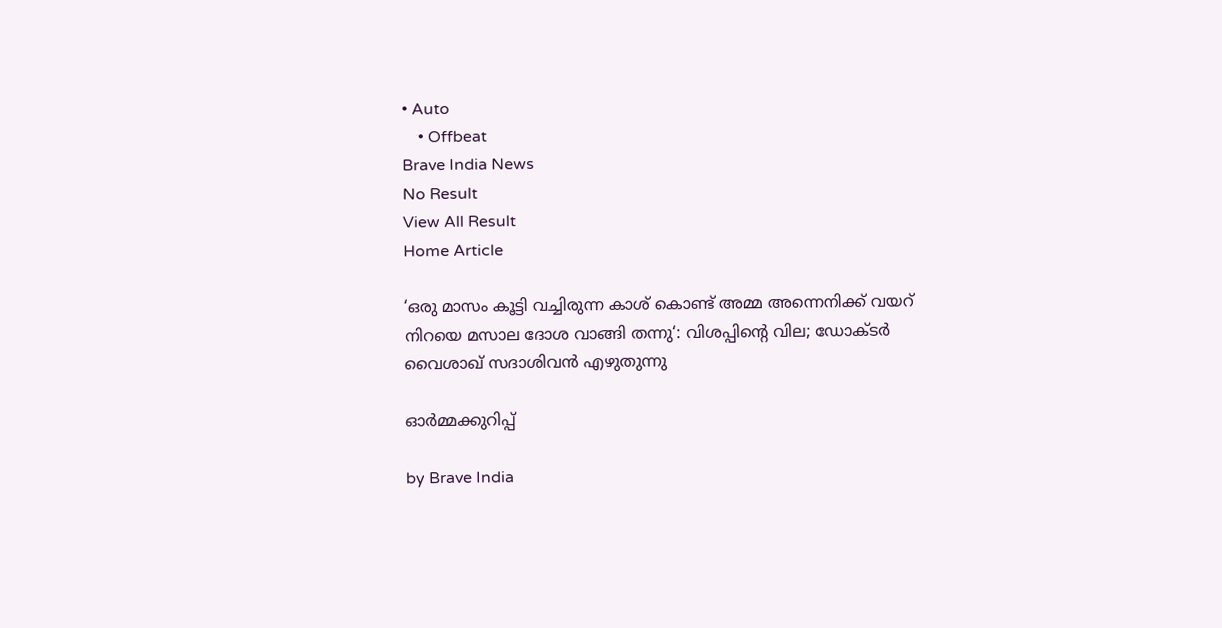• Auto
    • Offbeat
Brave India News
No Result
View All Result
Home Article

‘ഒരു മാസം കൂട്ടി വച്ചിരുന്ന കാശ് കൊണ്ട് അമ്മ അന്നെനിക്ക് വയറ് നിറയെ മസാല ദോശ വാങ്ങി തന്നു‘: വിശപ്പിന്റെ വില; ഡോക്ടർ വൈശാഖ് സദാശിവൻ എഴുതുന്നു

ഓർമ്മക്കുറിപ്പ്

by Brave India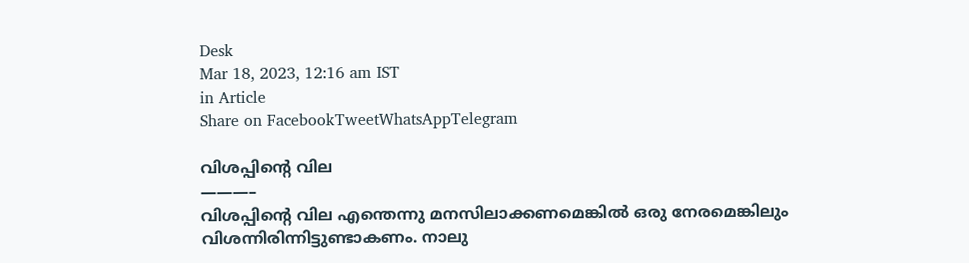Desk
Mar 18, 2023, 12:16 am IST
in Article
Share on FacebookTweetWhatsAppTelegram

വിശപ്പിന്റെ വില
———–
വിശപ്പിന്റെ വില എന്തെന്നു മനസിലാക്കണമെങ്കില്‍ ഒരു നേരമെങ്കിലും വിശന്നിരിന്നിട്ടുണ്ടാകണം. നാലു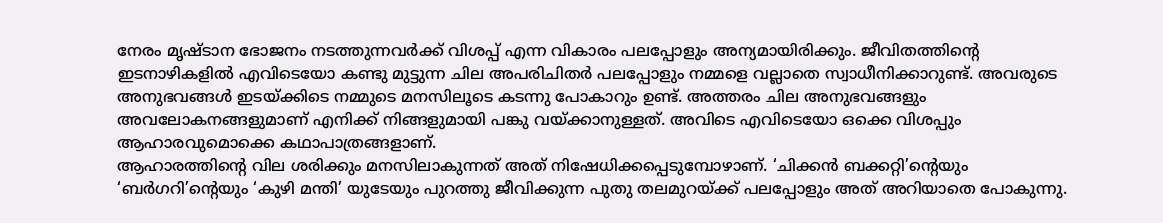നേരം മൃഷ്ടാന ഭോജനം നടത്തുന്നവർക്ക് വിശപ്പ് എന്ന വികാരം പലപ്പോളും അന്യമായിരിക്കും. ജീവിതത്തിന്റെ ഇടനാഴികളില്‍ എവിടെയോ കണ്ടു മുട്ടുന്ന ചില അപരിചിതര്‍ പലപ്പോളും നമ്മളെ വല്ലാതെ സ്വാധീനിക്കാറുണ്ട്. അവരുടെ അനുഭവങ്ങള്‍ ഇടയ്ക്കിടെ നമ്മുടെ മനസിലൂടെ കടന്നു പോകാറും ഉണ്ട്. അത്തരം ചില അനുഭവങ്ങളും അവലോകനങ്ങളുമാണ് എനിക്ക് നിങ്ങളുമായി പങ്കു വയ്ക്കാനുള്ളത്. അവിടെ എവിടെയോ ഒക്കെ വിശപ്പും ആഹാരവുമൊക്കെ കഥാപാത്രങ്ങളാണ്.
ആഹാരത്തിന്റെ വില ശരിക്കും മനസിലാകുന്നത് അത് നിഷേധിക്കപ്പെടുമ്പോഴാണ്. ‘ചിക്കന്‍ ബക്കറ്റി’ന്റെയും ‘ബർഗറി’ന്റെയും ‘കുഴി മന്തി’ യുടേയും പുറത്തു ജീവിക്കുന്ന പുതു തലമുറയ്ക്ക് പലപ്പോളും അത് അറിയാതെ പോകുന്നു.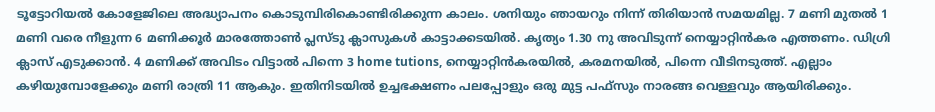ടൂട്ടോറിയൽ കോളേജിലെ അദ്ധ്യാപനം കൊടുമ്പിരികൊണ്ടിരിക്കുന്ന കാലം. ശനിയും ഞായറും നിന്ന് തിരിയാന്‍ സമയമില്ല. 7 മണി മുതല്‍ 1 മണി വരെ നീളുന്ന 6 മണിക്കൂര്‍ മാരത്തോണ്‍ പ്ലസ്ടു ക്ലാസുകൾ കാട്ടാക്കടയില്‍. കൃത്യം 1.30 നു അവിടുന്ന് നെയ്യാറ്റിൻകര എത്തണം. ഡിഗ്രി ക്ലാസ് എടുക്കാന്‍. 4 മണിക്ക് അവിടം വിട്ടാല്‍ പിന്നെ 3 home tutions, നെയ്യാറ്റിൻകരയിൽ, കരമനയില്‍, പിന്നെ വീടിനടുത്ത്. എല്ലാം കഴിയുമ്പോളേക്കും മണി രാത്രി 11 ആകും. ഇതിനിടയില്‍ ഉച്ചഭക്ഷണം പലപ്പോളും ഒരു മുട്ട പഫ്സും നാരങ്ങ വെള്ളവും ആയിരിക്കും.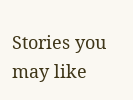Stories you may like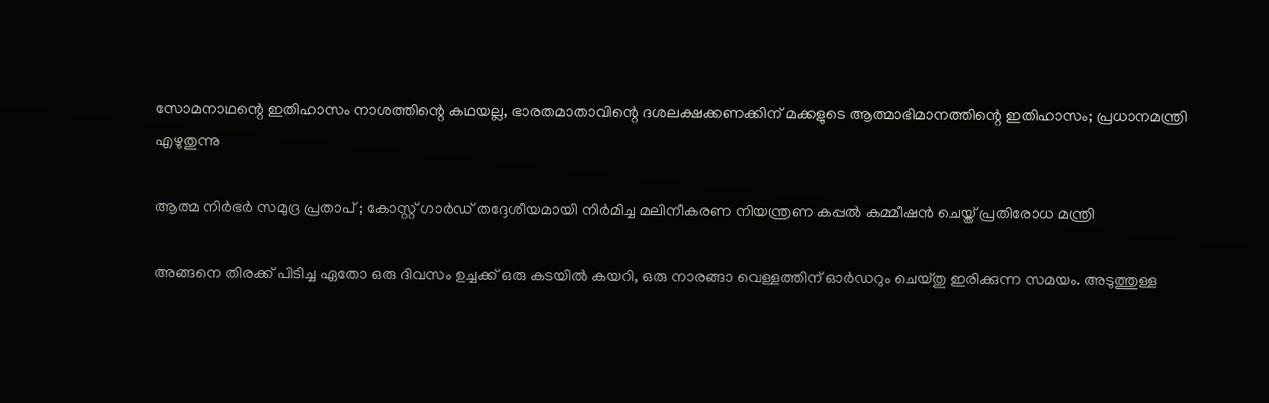സോമനാഥന്റെ ഇതിഹാസം നാശത്തിന്റെ കഥയല്ല, ഭാരതമാതാവിന്റെ ദശലക്ഷക്കണക്കിന് മക്കളുടെ ആത്മാഭിമാനത്തിന്റെ ഇതിഹാസം; പ്രധാനമന്ത്രി എഴുതുന്നു

ആത്മ നിർഭർ സമുദ്ര പ്രതാപ് ; കോസ്റ്റ് ഗാർഡ് തദ്ദേശീയമായി നിർമിച്ച മലിനീകരണ നിയന്ത്രണ കപ്പൽ കമ്മീഷൻ ചെയ്ത് പ്രതിരോധ മന്ത്രി

അങ്ങനെ തിരക്ക് പിടിച്ച ഏതോ ഒരു ദിവസം ഉച്ചക്ക് ഒരു കടയില്‍ കയറി, ഒരു നാരങ്ങാ വെള്ളത്തിന് ഓർഡറും ചെയ്തു ഇരിക്കുന്ന സമയം. അടുത്തുള്ള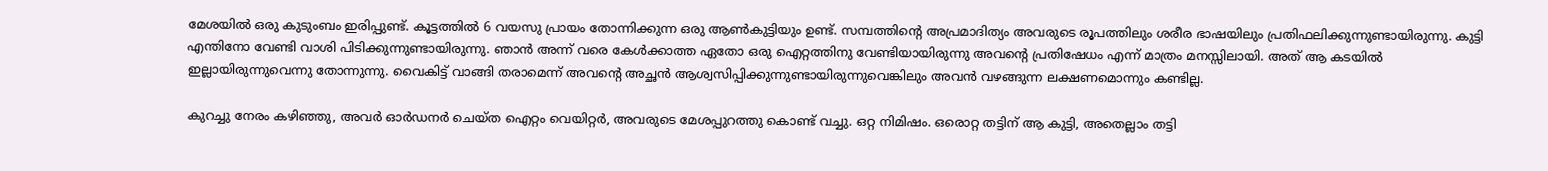മേശയില്‍ ഒരു കുടുംബം ഇരിപ്പുണ്ട്. കൂട്ടത്തില്‍ 6 വയസു പ്രായം തോന്നിക്കുന്ന ഒരു ആൺകുട്ടിയും ഉണ്ട്. സമ്പത്തിന്റെ അപ്രമാദിത്യം അവരുടെ രൂപത്തിലും ശരീര ഭാഷയിലും പ്രതിഫലിക്കുന്നുണ്ടായിരുന്നു. കുട്ടി എന്തിനോ വേണ്ടി വാശി പിടിക്കുന്നുണ്ടായിരുന്നു. ഞാന്‍ അന്ന് വരെ കേൾക്കാത്ത ഏതോ ഒരു ഐറ്റത്തിനു വേണ്ടിയായിരുന്നു അവന്റെ പ്രതിഷേധം എന്ന് മാത്രം മനസ്സിലായി. അത് ആ കടയില്‍ ഇല്ലായിരുന്നുവെന്നു തോന്നുന്നു. വൈകിട്ട് വാങ്ങി തരാമെന്ന് അവന്റെ അച്ഛന്‍ ആശ്വസിപ്പിക്കുന്നുണ്ടായിരുന്നുവെങ്കിലും അവന്‍ വഴങ്ങുന്ന ലക്ഷണമൊന്നും കണ്ടില്ല.

കുറച്ചു നേരം കഴിഞ്ഞു, അവര്‍ ഓർഡനര്‍ ചെയ്ത ഐറ്റം വെയിറ്റർ, അവരുടെ മേശപ്പുറത്തു കൊണ്ട് വച്ചു. ഒറ്റ നിമിഷം. ഒരൊറ്റ തട്ടിന് ആ കുട്ടി, അതെല്ലാം തട്ടി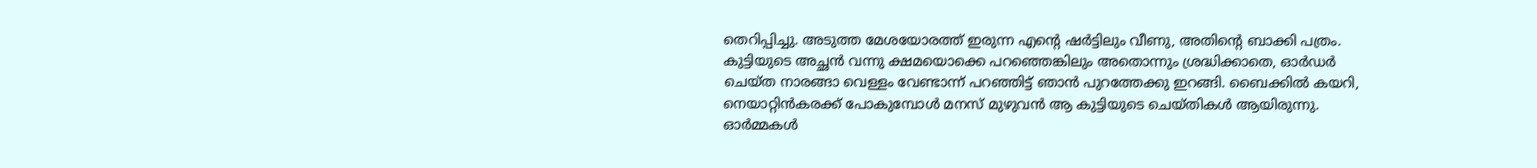തെറിപ്പിച്ചു. അടുത്ത മേശയോരത്ത് ഇരുന്ന എന്റെ ഷർട്ടിലും വീണു, അതിന്റെ ബാക്കി പത്രം. കുട്ടിയുടെ അച്ഛന്‍ വന്നു ക്ഷമയൊക്കെ പറഞ്ഞെങ്കിലും അതൊന്നും ശ്രദ്ധിക്കാതെ, ഓർഡര്‍ ചെയ്ത നാരങ്ങാ വെള്ളം വേണ്ടാന്ന് പറഞ്ഞിട്ട് ഞാന്‍ പുറത്തേക്കു ഇറങ്ങി. ബൈക്കില്‍ കയറി, നെയാറ്റിൻകരക്ക് പോകുമ്പോള്‍ മനസ് മുഴുവന്‍ ആ കുട്ടിയുടെ ചെയ്തികള്‍ ആയിരുന്നു. ഓർമ്മകള്‍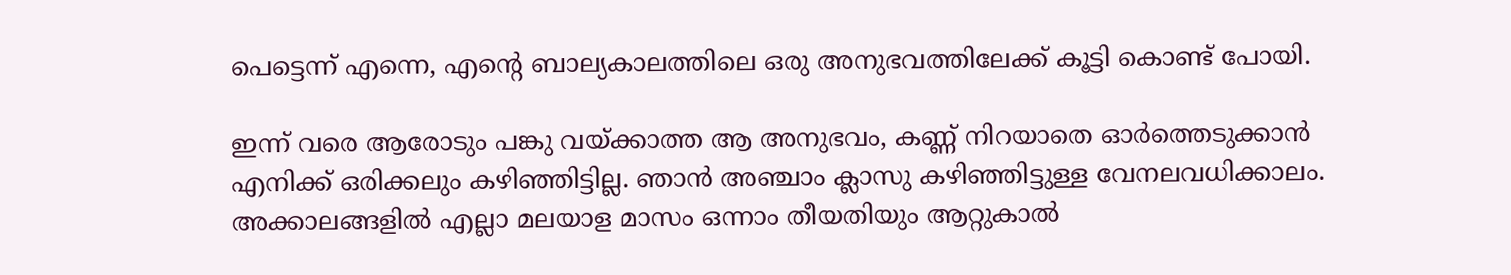പെട്ടെന്ന് എന്നെ, എന്റെ ബാല്യകാലത്തിലെ ഒരു അനുഭവത്തിലേക്ക് കൂട്ടി കൊണ്ട് പോയി.

ഇന്ന് വരെ ആരോടും പങ്കു വയ്ക്കാത്ത ആ അനുഭവം, കണ്ണ് നിറയാതെ ഓർത്തെടുക്കാന്‍ എനിക്ക് ഒരിക്കലും കഴിഞ്ഞിട്ടില്ല. ഞാന്‍ അഞ്ചാം ക്ലാസു കഴിഞ്ഞിട്ടുള്ള വേനലവധിക്കാലം. അക്കാലങ്ങളില്‍ എല്ലാ മലയാള മാസം ഒന്നാം തീയതിയും ആറ്റുകാല്‍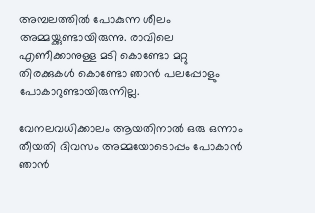അമ്പലത്തില്‍ പോകുന്ന ശീലം അമ്മയ്ക്കുണ്ടായിരുന്നു. രാവിലെ എണീക്കാനുള്ള മടി കൊണ്ടോ മറ്റു തിരക്കുകള്‍ കൊണ്ടോ ഞാന്‍ പലപ്പോളും പോകാറുണ്ടായിരുന്നില്ല.

വേനലവധിക്കാലം ആയതിനാല്‍ ഒരു ഒന്നാം തീയതി ദിവസം അമ്മയോടൊപ്പം പോകാന്‍ ഞാന്‍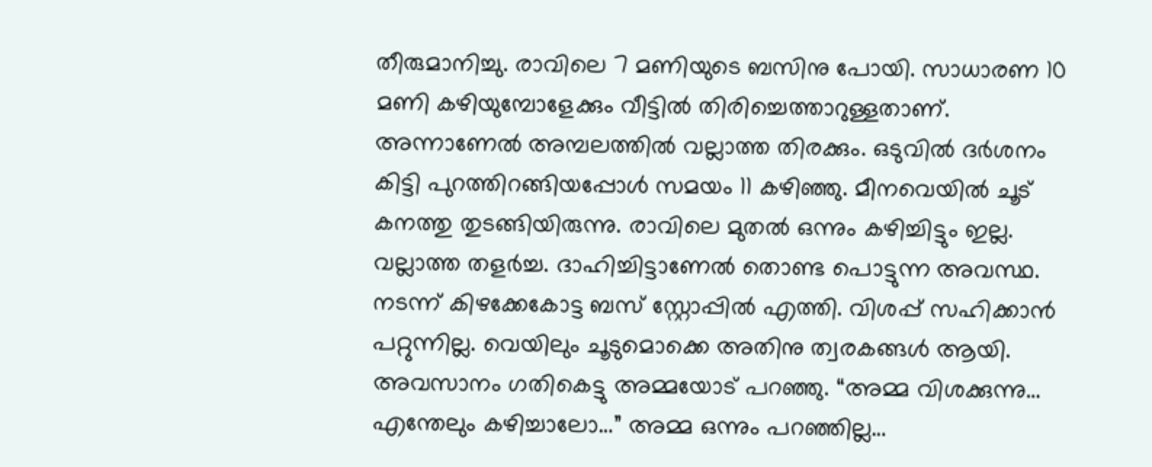തീരുമാനിച്ചു. രാവിലെ 7 മണിയുടെ ബസിനു പോയി. സാധാരണ 10 മണി കഴിയുമ്പോളേക്കും വീട്ടില്‍ തിരിച്ചെത്താറുള്ളതാണ്. അന്നാണേല്‍ അമ്പലത്തില്‍ വല്ലാത്ത തിരക്കും. ഒടുവില്‍ ദർശനം കിട്ടി പുറത്തിറങ്ങിയപ്പോള്‍ സമയം 11 കഴിഞ്ഞു. മീനവെയില്‍ ചൂട് കനത്തു തുടങ്ങിയിരുന്നു. രാവിലെ മുതല്‍ ഒന്നും കഴിച്ചിട്ടും ഇല്ല. വല്ലാത്ത തളർച്ച. ദാഹിച്ചിട്ടാണേല്‍ തൊണ്ട പൊട്ടുന്ന അവസ്ഥ. നടന്ന് കിഴക്കേകോട്ട ബസ് സ്റ്റോപ്പില്‍ എത്തി. വിശപ്പ്‌ സഹിക്കാന്‍ പറ്റുന്നില്ല. വെയിലും ചൂടുമൊക്കെ അതിനു ത്വരകങ്ങള്‍ ആയി. അവസാനം ഗതികെട്ടു അമ്മയോട് പറഞ്ഞു. “അമ്മ വിശക്കുന്നു… എന്തേലും കഴിച്ചാലോ…” അമ്മ ഒന്നും പറഞ്ഞില്ല…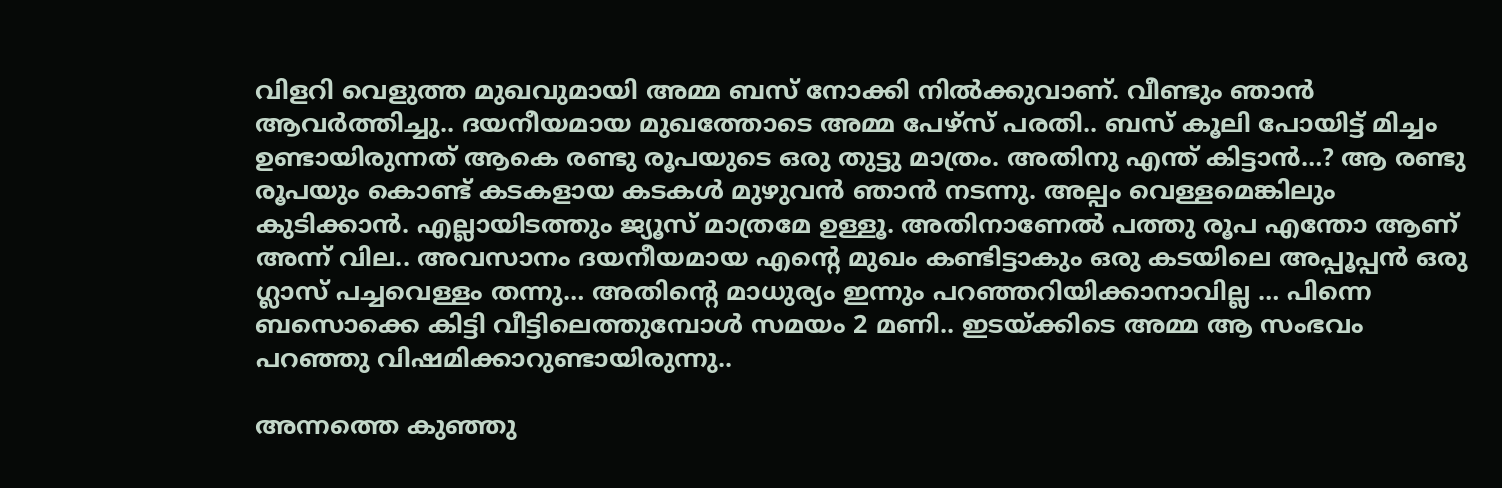വിളറി വെളുത്ത മുഖവുമായി അമ്മ ബസ് നോക്കി നിൽക്കുവാണ്. വീണ്ടും ഞാന്‍ ആവർത്തിച്ചു.. ദയനീയമായ മുഖത്തോടെ അമ്മ പേഴ്സ് പരതി.. ബസ് കൂലി പോയിട്ട് മിച്ചം ഉണ്ടായിരുന്നത് ആകെ രണ്ടു രൂപയുടെ ഒരു തുട്ടു മാത്രം. അതിനു എന്ത് കിട്ടാന്‍…? ആ രണ്ടു രൂപയും കൊണ്ട് കടകളായ കടകള്‍ മുഴുവന്‍ ഞാന്‍ നടന്നു. അല്പം വെള്ളമെങ്കിലും കുടിക്കാന്‍. എല്ലായിടത്തും ജ്യൂസ്‌ മാത്രമേ ഉള്ളൂ. അതിനാണേല്‍ പത്തു രൂപ എന്തോ ആണ് അന്ന് വില.. അവസാനം ദയനീയമായ എന്റെ മുഖം കണ്ടിട്ടാകും ഒരു കടയിലെ അപ്പൂപ്പൻ ഒരു ഗ്ലാസ്‌ പച്ചവെള്ളം തന്നു… അതിന്റെ മാധുര്യം ഇന്നും പറഞ്ഞറിയിക്കാനാവില്ല … പിന്നെ ബസൊക്കെ കിട്ടി വീട്ടിലെത്തുമ്പോള്‍ സമയം 2 മണി.. ഇടയ്ക്കിടെ അമ്മ ആ സംഭവം പറഞ്ഞു വിഷമിക്കാറുണ്ടായിരുന്നു..

അന്നത്തെ കുഞ്ഞു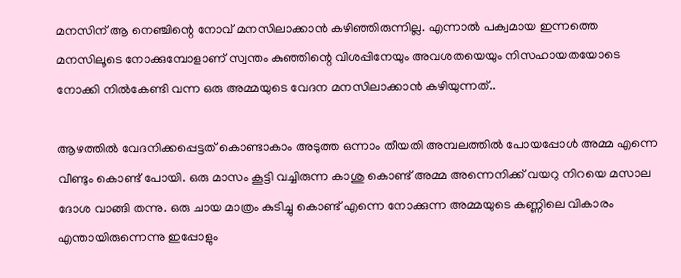മനസിന്‌ ആ നെഞ്ചിന്റെ നോവ്‌ മനസിലാക്കാന്‍ കഴിഞ്ഞിരുന്നില്ല. എന്നാല്‍ പക്വമായ ഇന്നത്തെ മനസിലൂടെ നോക്കുമ്പോളാണ്‌ സ്വന്തം കുഞ്ഞിന്റെ വിശപ്പിനേയും അവശതയെയും നിസഹായതയോടെ നോക്കി നിൽകേണ്ടി വന്ന ഒരു അമ്മയുടെ വേദന മനസിലാക്കാന്‍ കഴിയുന്നത്‌..

ആഴത്തില്‍ വേദനിക്കപ്പെട്ടത്‌ കൊണ്ടാകാം അടുത്ത ഒന്നാം തീയതി അമ്പലത്തില്‍ പോയപ്പോള്‍ അമ്മ എന്നെ വീണ്ടും കൊണ്ട് പോയി. ഒരു മാസം കൂട്ടി വച്ചിരുന്ന കാശു കൊണ്ട് അമ്മ അന്നെനിക്ക് വയറു നിറയെ മസാല ദോശ വാങ്ങി തന്നു. ഒരു ചായ മാത്രം കുടിച്ചു കൊണ്ട് എന്നെ നോക്കുന്ന അമ്മയുടെ കണ്ണിലെ വികാരം എന്തായിരുന്നെന്നു ഇപ്പോളും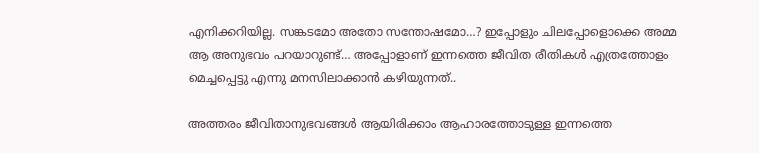എനിക്കറിയില്ല. സങ്കടമോ അതോ സന്തോഷമോ…? ഇപ്പോളും ചിലപ്പോളൊക്കെ അമ്മ ആ അനുഭവം പറയാറുണ്ട്… അപ്പോളാണ് ഇന്നത്തെ ജീവിത രീതികള്‍ എത്രത്തോളം മെച്ചപ്പെട്ടു എന്നു മനസിലാക്കാന്‍ കഴിയുന്നത്‌..

അത്തരം ജീവിതാനുഭവങ്ങള്‍ ആയിരിക്കാം ആഹാരത്തോടുള്ള ഇന്നത്തെ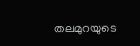തലമുറയുടെ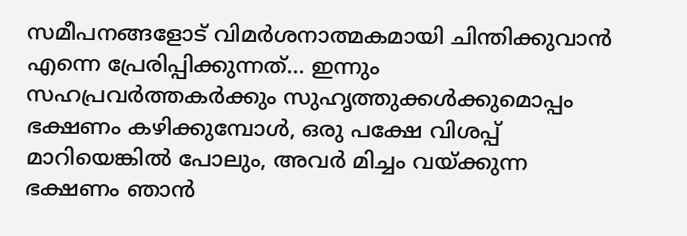സമീപനങ്ങളോട് വിമർശനാത്മകമായി ചിന്തിക്കുവാൻ എന്നെ പ്രേരിപ്പിക്കുന്നത്… ഇന്നും സഹപ്രവർത്തകർക്കും സുഹൃത്തുക്കൾക്കുമൊപ്പം ഭക്ഷണം കഴിക്കുമ്പോൾ, ഒരു പക്ഷേ വിശപ്പ് മാറിയെങ്കിൽ പോലും, അവർ മിച്ചം വയ്ക്കുന്ന ഭക്ഷണം ഞാൻ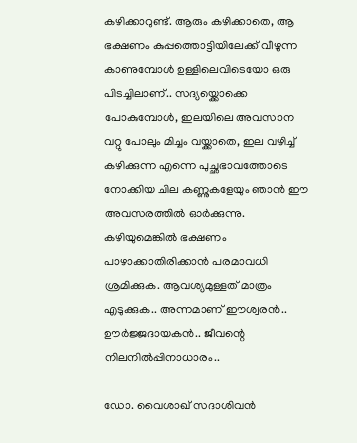കഴിക്കാറുണ്ട്. ആരും കഴിക്കാതെ, ആ ഭക്ഷണം കുപ്പത്തൊട്ടിയിലേക്ക് വീഴുന്ന കാണുമ്പോൾ ഉള്ളിലെവിടെയോ ഒരു പിടച്ചിലാണ്.. സദ്യയ്ക്കൊക്കെ പോകുമ്പോൾ, ഇലയിലെ അവസാന വറ്റു പോലും മിച്ചം വയ്ക്കാതെ, ഇല വഴിച്ച് കഴിക്കുന്ന എന്നെ പുച്ഛഭാവത്തോടെ നോക്കിയ ചില കണ്ണുകളേയും ഞാൻ ഈ അവസരത്തിൽ ഓർക്കുന്നു. കഴിയുമെങ്കിൽ ഭക്ഷണം പാഴാക്കാതിരിക്കാൻ പരമാവധി ശ്രമിക്കുക. ആവശ്യമുള്ളത് മാത്രം എടുക്കുക.. അന്നമാണ് ഈശ്വരൻ.. ഊർജ്ജദായകൻ.. ജീവന്റെ നിലനിൽപ്പിനാധാരം..

ഡോ. വൈശാഖ് സദാശിവൻ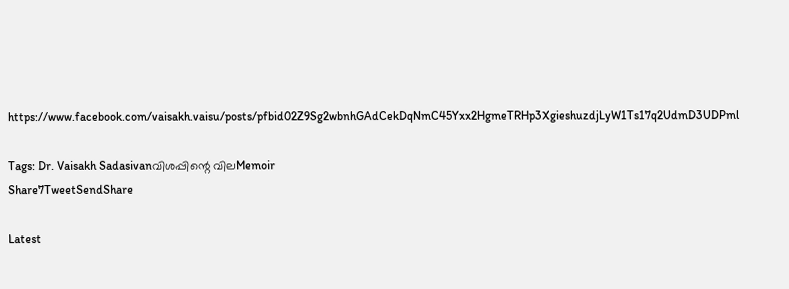https://www.facebook.com/vaisakh.vaisu/posts/pfbid02Z9Sg2wbnhGAdCekDqNmC45Yxx2HgmeTRHp3XgieshuzdjLyW1Ts17q2UdmD3UDPml

Tags: Dr. Vaisakh Sadasivanവിശപ്പിന്റെ വിലMemoir
Share7TweetSendShare

Latest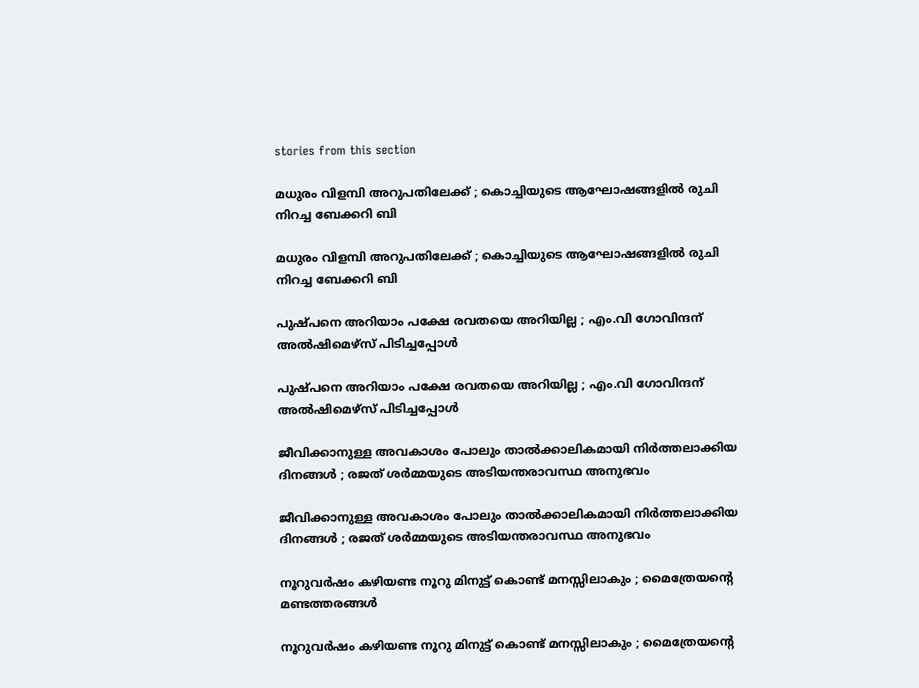stories from this section

മധുരം വിളമ്പി അറുപതിലേക്ക് ; കൊച്ചിയുടെ ആഘോഷങ്ങളിൽ രുചി നിറച്ച ബേക്കറി ബി

മധുരം വിളമ്പി അറുപതിലേക്ക് ; കൊച്ചിയുടെ ആഘോഷങ്ങളിൽ രുചി നിറച്ച ബേക്കറി ബി

പുഷ്പനെ അറിയാം‌ പക്ഷേ രവതയെ അറിയില്ല ; എം.വി ഗോവിന്ദന് അൽഷിമെഴ്സ് പിടിച്ചപ്പോൾ

പുഷ്പനെ അറിയാം‌ പക്ഷേ രവതയെ അറിയില്ല ; എം.വി ഗോവിന്ദന് അൽഷിമെഴ്സ് പിടിച്ചപ്പോൾ

ജീവിക്കാനുള്ള അവകാശം പോലും താൽക്കാലികമായി നിർത്തലാക്കിയ ദിനങ്ങൾ ; രജത് ശർമ്മയുടെ അടിയന്തരാവസ്ഥ അനുഭവം

ജീവിക്കാനുള്ള അവകാശം പോലും താൽക്കാലികമായി നിർത്തലാക്കിയ ദിനങ്ങൾ ; രജത് ശർമ്മയുടെ അടിയന്തരാവസ്ഥ അനുഭവം

നൂറുവർഷം കഴിയണ്ട നൂറു മിനുട്ട് കൊണ്ട് മനസ്സിലാകും ; മൈത്രേയന്റെ മണ്ടത്തരങ്ങൾ

നൂറുവർഷം കഴിയണ്ട നൂറു മിനുട്ട് കൊണ്ട് മനസ്സിലാകും ; മൈത്രേയന്റെ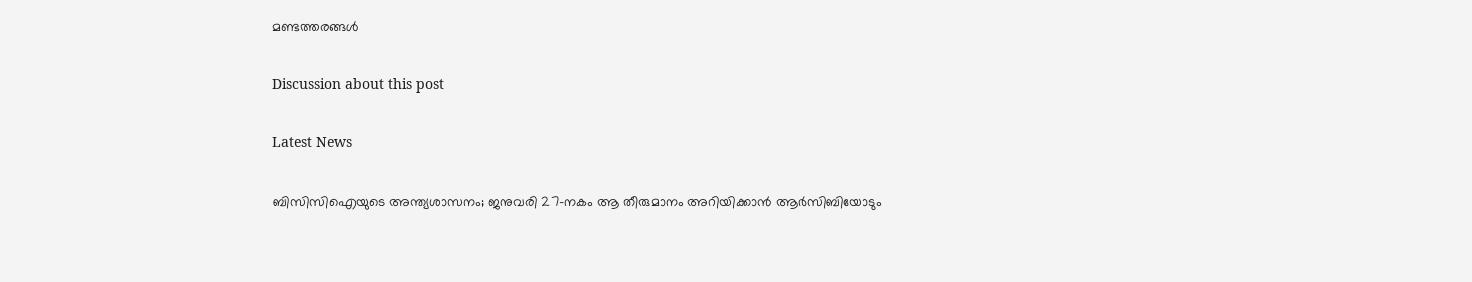മണ്ടത്തരങ്ങൾ

Discussion about this post

Latest News

ബിസിസിഐയുടെ അന്ത്യശാസനം; ജനുവരി 27-നകം ആ തീരുമാനം അറിയിക്കാൻ ആർസിബിയോടും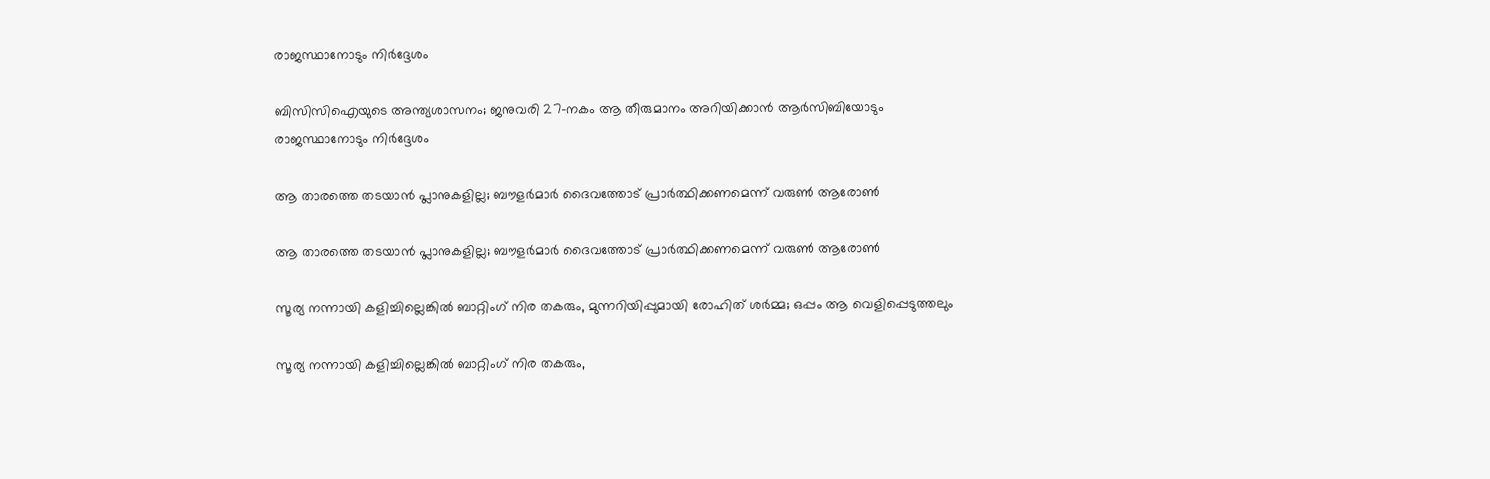രാജസ്ഥാനോടും നിർദ്ദേശം

ബിസിസിഐയുടെ അന്ത്യശാസനം; ജനുവരി 27-നകം ആ തീരുമാനം അറിയിക്കാൻ ആർസിബിയോടും രാജസ്ഥാനോടും നിർദ്ദേശം

ആ താരത്തെ തടയാൻ പ്ലാനുകളില്ല; ബൗളർമാർ ദൈവത്തോട് പ്രാർത്ഥിക്കണമെന്ന് വരുൺ ആരോൺ

ആ താരത്തെ തടയാൻ പ്ലാനുകളില്ല; ബൗളർമാർ ദൈവത്തോട് പ്രാർത്ഥിക്കണമെന്ന് വരുൺ ആരോൺ

സൂര്യ നന്നായി കളിച്ചില്ലെങ്കിൽ ബാറ്റിംഗ് നിര തകരും, മുന്നറിയിപ്പുമായി രോഹിത് ശർമ്മ; ഒപ്പം ആ വെളിപ്പെടുത്തലും

സൂര്യ നന്നായി കളിച്ചില്ലെങ്കിൽ ബാറ്റിംഗ് നിര തകരും,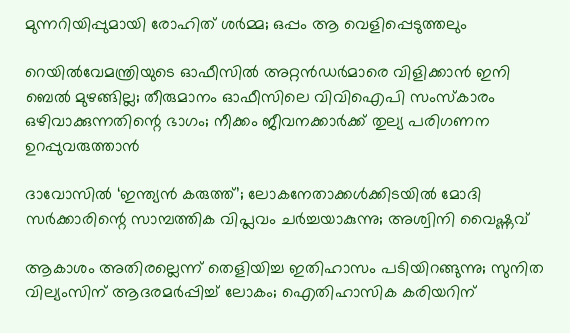മുന്നറിയിപ്പുമായി രോഹിത് ശർമ്മ; ഒപ്പം ആ വെളിപ്പെടുത്തലും

റെയിൽവേമന്ത്രിയുടെ ഓഫീസിൽ അറ്റൻഡർമാരെ വിളിക്കാൻ ഇനി ബെൽ മുഴങ്ങില്ല; തീരുമാനം ഓഫീസിലെ വിവിഐപി സംസ്‌കാരം ഒഴിവാക്കുന്നതിന്റെ ഭാഗം; നീക്കം ജീവനക്കാർക്ക് തുല്യ പരിഗണന ഉറപ്പുവരുത്താൻ

ദാവോസിൽ ‘ഇന്ത്യൻ കരുത്ത്’; ലോകനേതാക്കൾക്കിടയിൽ മോദി സർക്കാരിന്റെ സാമ്പത്തിക വിപ്ലവം ചർച്ചയാകുന്നു; അശ്വിനി വൈഷ്ണവ്

ആകാശം അതിരല്ലെന്ന് തെളിയിച്ച ഇതിഹാസം പടിയിറങ്ങുന്നു; സുനിത വില്യംസിന് ആദരമർപ്പിച്ച് ലോകം; ഐതിഹാസിക കരിയറിന്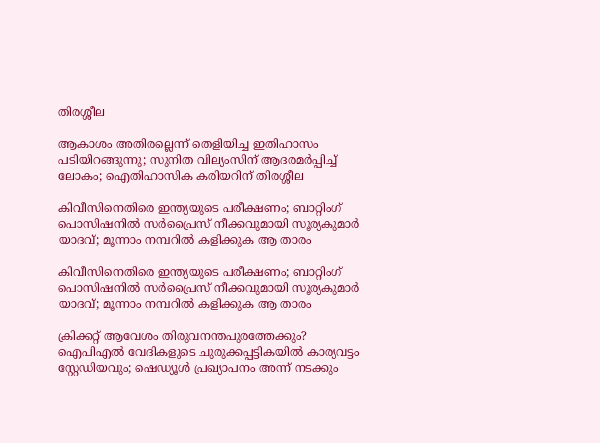തിരശ്ശീല

ആകാശം അതിരല്ലെന്ന് തെളിയിച്ച ഇതിഹാസം പടിയിറങ്ങുന്നു; സുനിത വില്യംസിന് ആദരമർപ്പിച്ച് ലോകം; ഐതിഹാസിക കരിയറിന് തിരശ്ശീല

കിവീസിനെതിരെ ഇന്ത്യയുടെ പരീക്ഷണം; ബാറ്റിംഗ് പൊസിഷനിൽ സർപ്രൈസ് നീക്കവുമായി സൂര്യകുമാർ യാദവ്; മൂന്നാം നമ്പറിൽ കളിക്കുക ആ താരം

കിവീസിനെതിരെ ഇന്ത്യയുടെ പരീക്ഷണം; ബാറ്റിംഗ് പൊസിഷനിൽ സർപ്രൈസ് നീക്കവുമായി സൂര്യകുമാർ യാദവ്; മൂന്നാം നമ്പറിൽ കളിക്കുക ആ താരം

ക്രിക്കറ്റ് ആവേശം തിരുവനന്തപുരത്തേക്കും? ഐപിഎൽ വേദികളുടെ ചുരുക്കപ്പട്ടികയിൽ കാര്യവട്ടം സ്റ്റേഡിയവും; ഷെഡ്യൂൾ പ്രഖ്യാപനം അന്ന് നടക്കും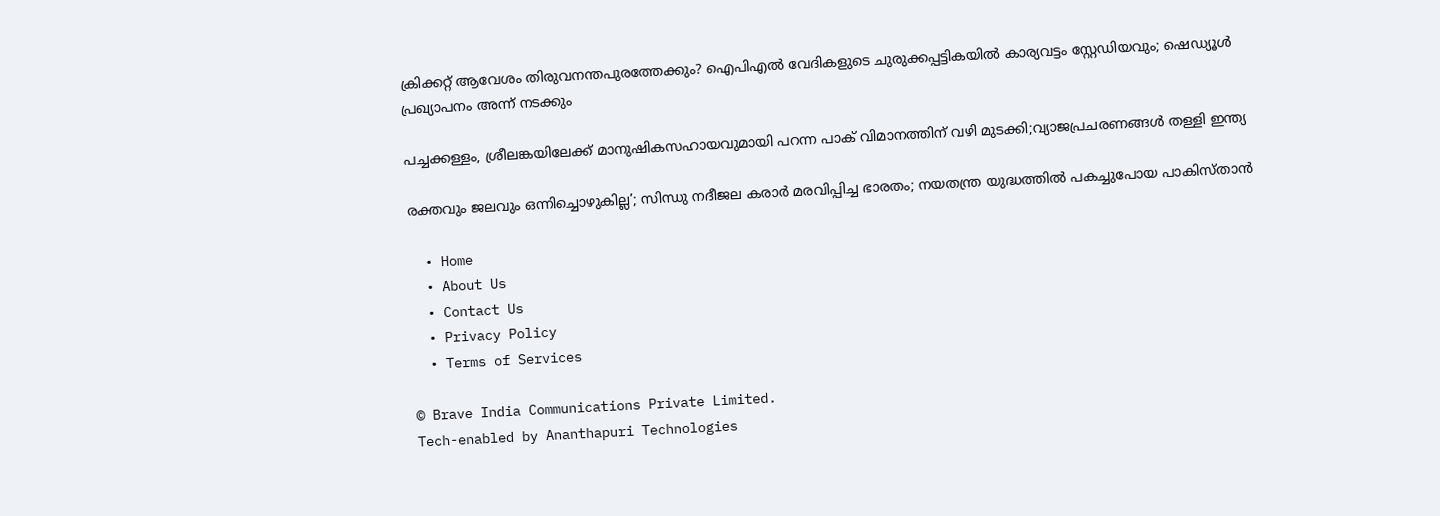ക്രിക്കറ്റ് ആവേശം തിരുവനന്തപുരത്തേക്കും? ഐപിഎൽ വേദികളുടെ ചുരുക്കപ്പട്ടികയിൽ കാര്യവട്ടം സ്റ്റേഡിയവും; ഷെഡ്യൂൾ പ്രഖ്യാപനം അന്ന് നടക്കും

പച്ചക്കള്ളം, ശ്രീലങ്കയിലേക്ക് മാനുഷികസഹായവുമായി പറന്ന പാക് വിമാനത്തിന് വഴി മുടക്കി;വ്യാജപ്രചരണങ്ങൾ തള്ളി ഇന്ത്യ

രക്തവും ജലവും ഒന്നിച്ചൊഴുകില്ല’; സിന്ധു നദീജല കരാർ മരവിപ്പിച്ച ഭാരതം; നയതന്ത്ര യുദ്ധത്തിൽ പകച്ചുപോയ പാകിസ്താൻ

  • Home
  • About Us
  • Contact Us
  • Privacy Policy
  • Terms of Services

© Brave India Communications Private Limited.
Tech-enabled by Ananthapuri Technologies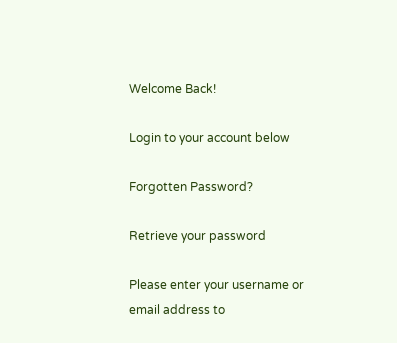Welcome Back!

Login to your account below

Forgotten Password?

Retrieve your password

Please enter your username or email address to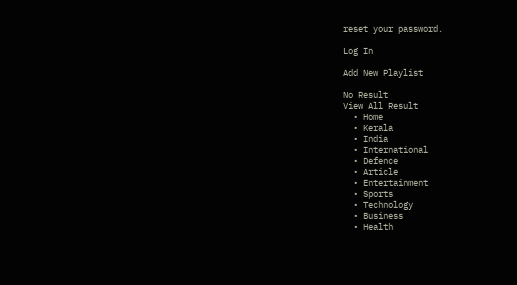reset your password.

Log In

Add New Playlist

No Result
View All Result
  • Home
  • Kerala
  • India
  • International
  • Defence
  • Article
  • Entertainment
  • Sports
  • Technology
  • Business
  • Health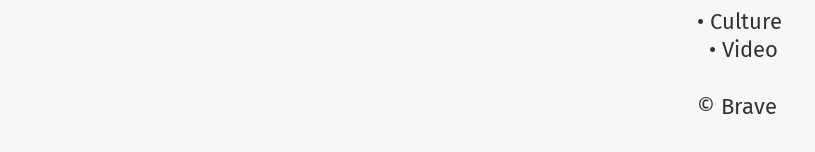• Culture
  • Video

© Brave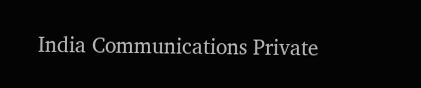India Communications Private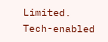Limited.
Tech-enabled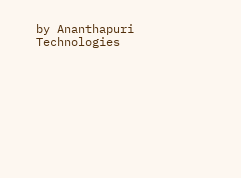by Ananthapuri Technologies